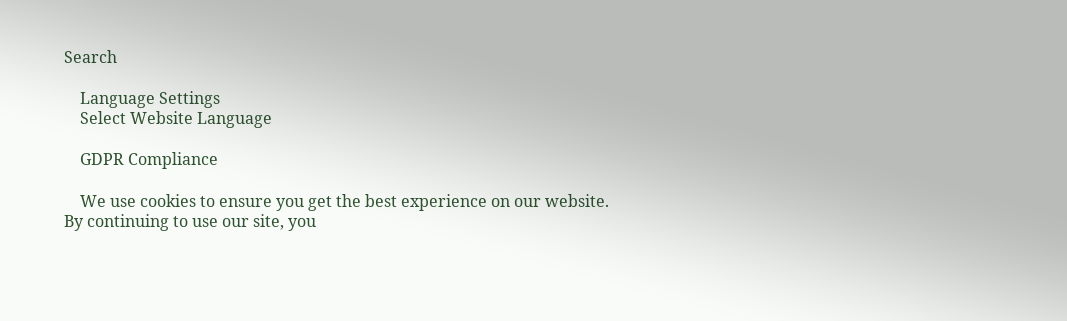Search

    Language Settings
    Select Website Language

    GDPR Compliance

    We use cookies to ensure you get the best experience on our website. By continuing to use our site, you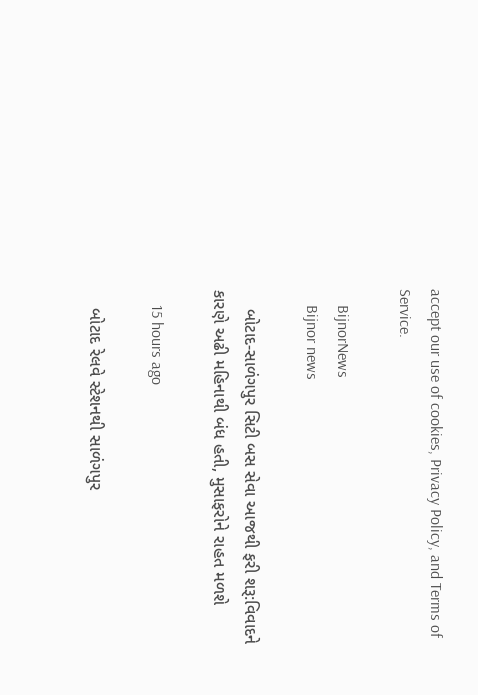accept our use of cookies, Privacy Policy, and Terms of Service.

    BijnorNews
    Bijnor news

    બોટાદ-સાળંગપુર સિટી બસ સેવા આજથી ફરી શરૂ:વિવાદને કારણે અઢી મહિનાથી બંધ હતી, મુસાફરોને રાહત મળશે

    15 hours ago

    બોટાદ રેલવે સ્ટેશનથી સાળંગપુર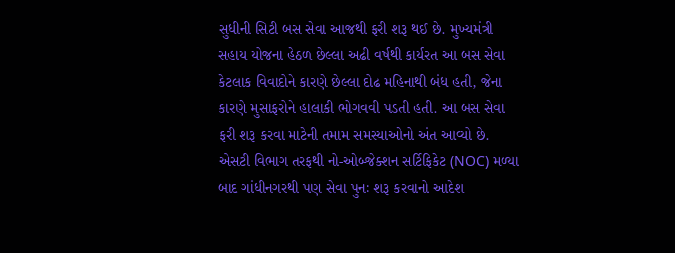સુધીની સિટી બસ સેવા આજથી ફરી શરૂ થઈ છે. મુખ્યમંત્રી સહાય યોજના હેઠળ છેલ્લા અઢી વર્ષથી કાર્યરત આ બસ સેવા કેટલાક વિવાદોને કારણે છેલ્લા દોઢ મહિનાથી બંધ હતી, જેના કારણે મુસાફરોને હાલાકી ભોગવવી પડતી હતી. આ બસ સેવા ફરી શરૂ કરવા માટેની તમામ સમસ્યાઓનો અંત આવ્યો છે. એસટી વિભાગ તરફથી નો-ઓબ્જેક્શન સર્ટિફિકેટ (NOC) મળ્યા બાદ ગાંધીનગરથી પણ સેવા પુનઃ શરૂ કરવાનો આદેશ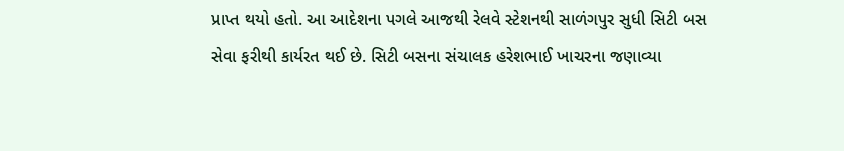પ્રાપ્ત થયો હતો. આ આદેશના પગલે આજથી રેલવે સ્ટેશનથી સાળંગપુર સુધી સિટી બસ સેવા ફરીથી કાર્યરત થઈ છે. સિટી બસના સંચાલક હરેશભાઈ ખાચરના જણાવ્યા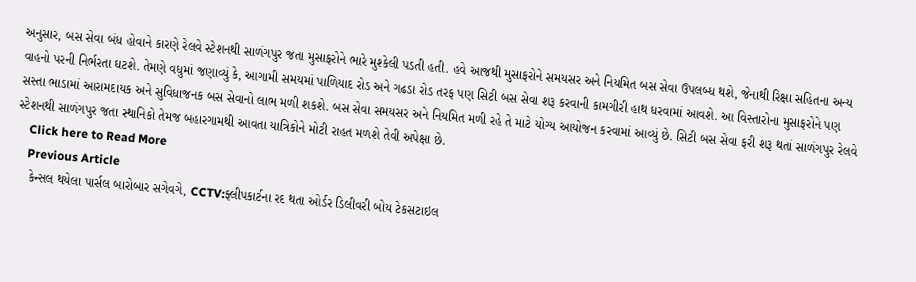અનુસાર, બસ સેવા બંધ હોવાને કારણે રેલવે સ્ટેશનથી સાળંગપુર જતા મુસાફરોને ભારે મુશ્કેલી પડતી હતી. હવે આજથી મુસાફરોને સમયસર અને નિયમિત બસ સેવા ઉપલબ્ધ થશે, જેનાથી રિક્ષા સહિતના અન્ય વાહનો પરની નિર્ભરતા ઘટશે. તેમણે વધુમાં જણાવ્યું કે, આગામી સમયમાં પાળિયાદ રોડ અને ગઢડા રોડ તરફ પણ સિટી બસ સેવા શરૂ કરવાની કામગીરી હાથ ધરવામાં આવશે. આ વિસ્તારોના મુસાફરોને પણ સસ્તા ભાડામાં આરામદાયક અને સુવિધાજનક બસ સેવાનો લાભ મળી શકશે. બસ સેવા સમયસર અને નિયમિત મળી રહે તે માટે યોગ્ય આયોજન કરવામાં આવ્યું છે. સિટી બસ સેવા ફરી શરૂ થતાં સાળંગપુર રેલવે સ્ટેશનથી સાળંગપુર જતા સ્થાનિકો તેમજ બહારગામથી આવતા યાત્રિકોને મોટી રાહત મળશે તેવી અપેક્ષા છે.
    Click here to Read More
    Previous Article
    કેન્સલ થયેલા પાર્સલ બારોબાર સગેવગે, CCTV:ફ્લીપકાર્ટના રદ થતા ઓર્ડર ડિલીવરી બોય ટેકસટાઇલ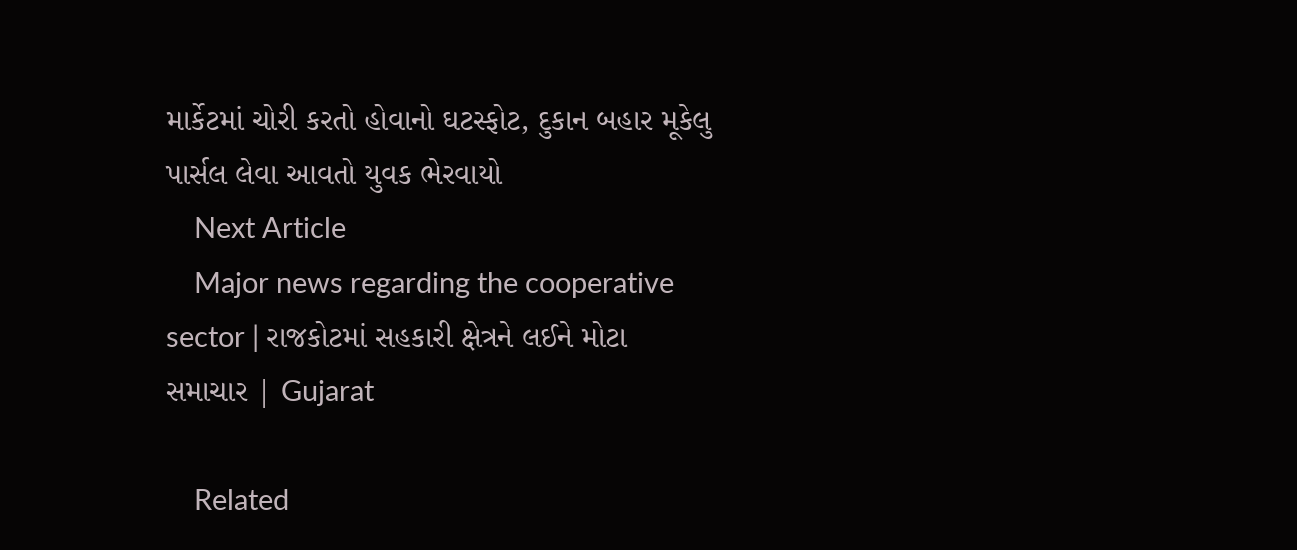માર્કેટમાં ચોરી કરતો હોવાનો ઘટસ્ફોટ, દુકાન બહાર મૂકેલુ પાર્સલ લેવા આવતો યુવક ભેરવાયો
    Next Article
    Major news regarding the cooperative sector | રાજકોટમાં સહકારી ક્ષેત્રને લઈને મોટા સમાચાર | Gujarat

    Related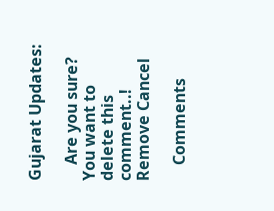Gujarat Updates:

    Are you sure? You want to delete this comment..! Remove Cancel

    Comments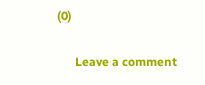(0)

      Leave a comment